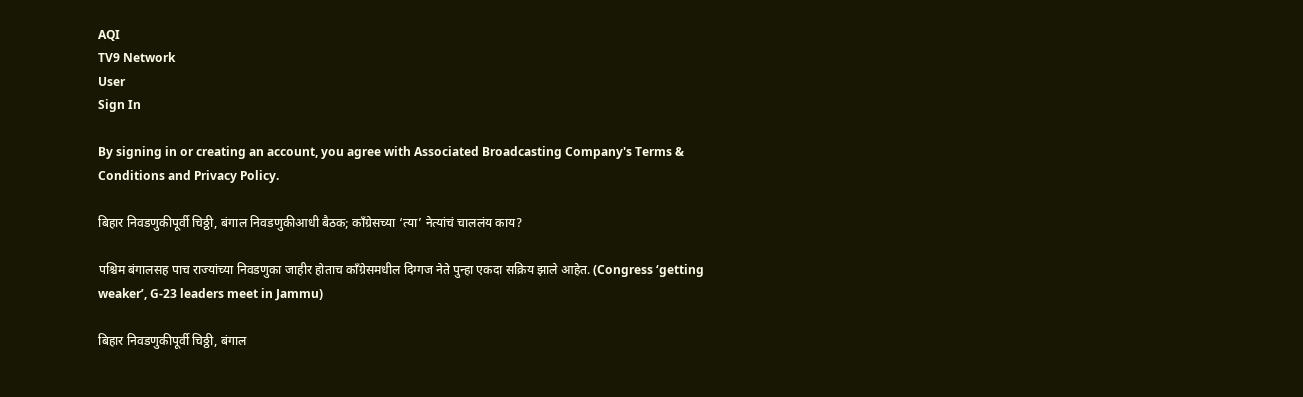AQI
TV9 Network
User
Sign In

By signing in or creating an account, you agree with Associated Broadcasting Company's Terms & Conditions and Privacy Policy.

बिहार निवडणुकीपूर्वी चिठ्ठी, बंगाल निवडणुकीआधी बैठक; काँग्रेसच्या ‘त्या’ नेत्यांचं चाललंय काय?

पश्चिम बंगालसह पाच राज्यांच्या निवडणुका जाहीर होताच काँग्रेसमधील दिग्गज नेते पुन्हा एकदा सक्रिय झाले आहेत. (Congress ‘getting weaker’, G-23 leaders meet in Jammu)

बिहार निवडणुकीपूर्वी चिठ्ठी, बंगाल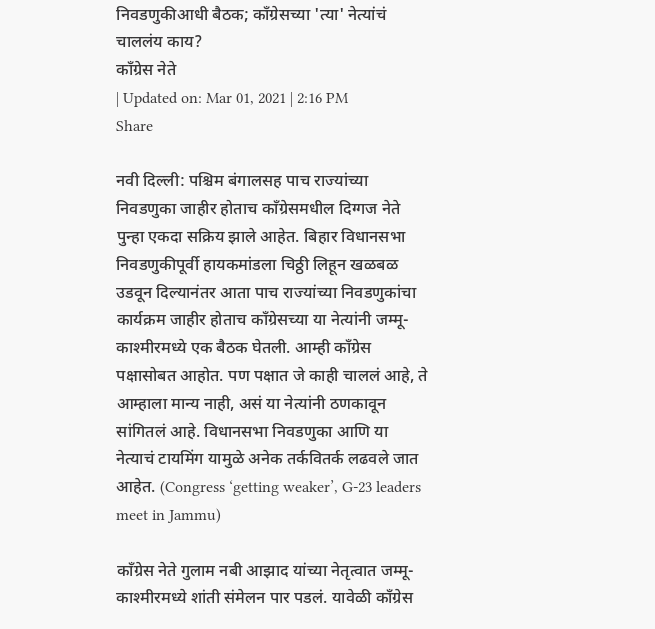निवडणुकीआधी बैठक; काँग्रेसच्या 'त्या' नेत्यांचं चाललंय काय?
काँग्रेस नेते
| Updated on: Mar 01, 2021 | 2:16 PM
Share

नवी दिल्ली: पश्चिम बंगालसह पाच राज्यांच्या निवडणुका जाहीर होताच काँग्रेसमधील दिग्गज नेते पुन्हा एकदा सक्रिय झाले आहेत. बिहार विधानसभा निवडणुकीपूर्वी हायकमांडला चिठ्ठी लिहून खळबळ उडवून दिल्यानंतर आता पाच राज्यांच्या निवडणुकांचा कार्यक्रम जाहीर होताच काँग्रेसच्या या नेत्यांनी जम्मू-काश्मीरमध्ये एक बैठक घेतली. आम्ही काँग्रेस पक्षासोबत आहोत. पण पक्षात जे काही चाललं आहे, ते आम्हाला मान्य नाही, असं या नेत्यांनी ठणकावून सांगितलं आहे. विधानसभा निवडणुका आणि या नेत्याचं टायमिंग यामुळे अनेक तर्कवितर्क लढवले जात आहेत. (Congress ‘getting weaker’, G-23 leaders meet in Jammu)

काँग्रेस नेते गुलाम नबी आझाद यांच्या नेतृत्वात जम्मू-काश्मीरमध्ये शांती संमेलन पार पडलं. यावेळी काँग्रेस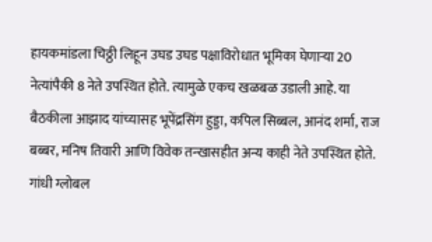हायकमांडला चिठ्ठी लिहून उघड उघड पक्षाविरोधात भूमिका घेणाऱ्या 20 नेत्यांपैकी 8 नेते उपस्थित होते. त्यामुळे एकच खळबळ उडाली आहे. या बैठकीला आझाद यांच्यासह भूपेंद्रसिंग हुड्डा, कपिल सिब्बल, आनंद शर्मा, राज बब्बर, मनिष तिवारी आणि विवेक तन्खासहीत अन्य काही नेते उपस्थित होते. गांधी ग्लोबल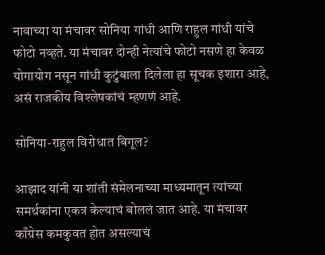नावाच्या या मंचावर सोनिया गांधी आणि राहुल गांधी यांचे फोटो नव्हते. या मंचावर दोन्ही नेत्यांचे फोटो नसणे हा केवळ योगायोग नसून गांधी कुटुंबाला दिलेला हा सूचक इशारा आहे, असं राजकीय विश्लेषकांचं म्हणणं आहे.

सोनिया-राहुल विरोधात बिगूल?

आझाद यांनी या शांती संमेलनाच्या माध्यमातून त्यांच्या समर्थकांना एकत्र केल्याचं बोललं जात आहे. या मंचावर काँग्रेस कमकुवत होत असल्याचं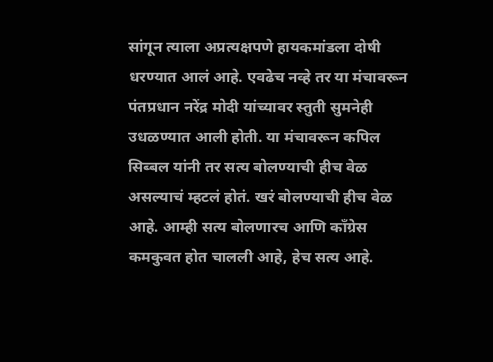सांगून त्याला अप्रत्यक्षपणे हायकमांडला दोषी धरण्यात आलं आहे. एवढेच नव्हे तर या मंचावरून पंतप्रधान नरेंद्र मोदी यांच्यावर स्तुती सुमनेही उधळण्यात आली होती. या मंचावरून कपिल सिब्बल यांनी तर सत्य बोलण्याची हीच वेळ असल्याचं म्हटलं होतं. खरं बोलण्याची हीच वेळ आहे. आम्ही सत्य बोलणारच आणि काँग्रेस कमकुवत होत चालली आहे, हेच सत्य आहे.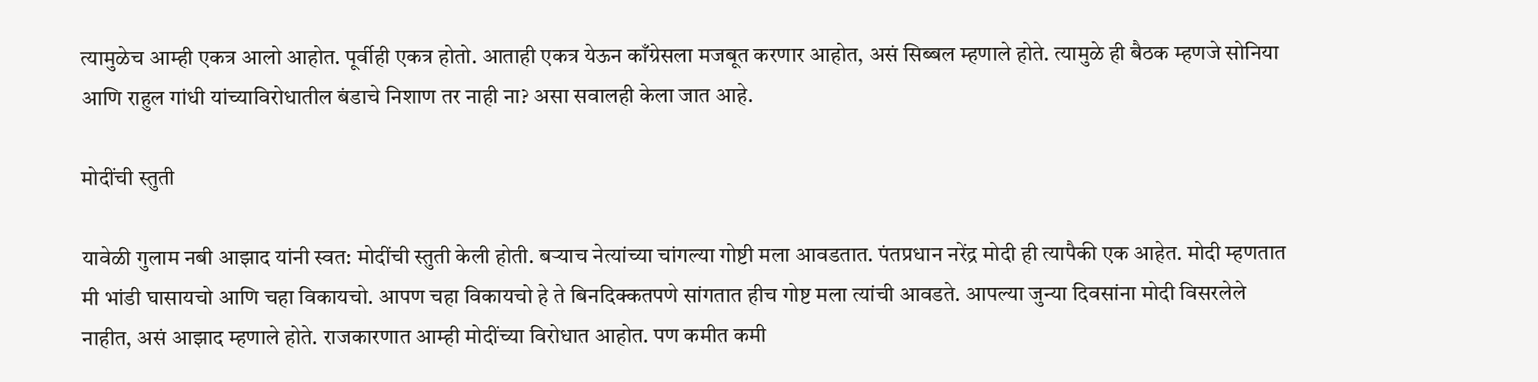त्यामुळेच आम्ही एकत्र आलो आहोत. पूर्वीही एकत्र होतो. आताही एकत्र येऊन काँग्रेसला मजबूत करणार आहोत, असं सिब्बल म्हणाले होते. त्यामुळे ही बैठक म्हणजे सोनिया आणि राहुल गांधी यांच्याविरोधातील बंडाचे निशाण तर नाही ना? असा सवालही केला जात आहे.

मोदींची स्तुती

यावेळी गुलाम नबी आझाद यांनी स्वत: मोदींची स्तुती केली होती. बऱ्याच नेत्यांच्या चांगल्या गोष्टी मला आवडतात. पंतप्रधान नरेंद्र मोदी ही त्यापैकी एक आहेत. मोदी म्हणतात मी भांडी घासायचो आणि चहा विकायचो. आपण चहा विकायचो हे ते बिनदिक्कतपणे सांगतात हीच गोष्ट मला त्यांची आवडते. आपल्या जुन्या दिवसांना मोदी विसरलेले नाहीत, असं आझाद म्हणाले होते. राजकारणात आम्ही मोदींच्या विरोधात आहोत. पण कमीत कमी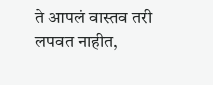ते आपलं वास्तव तरी लपवत नाहीत,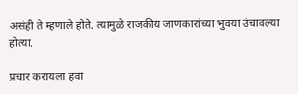असंही ते म्हणाले होते. त्यामुळे राजकीय जाणकारांच्या भुवया उंचावल्या होत्या.

प्रचार करायला हवा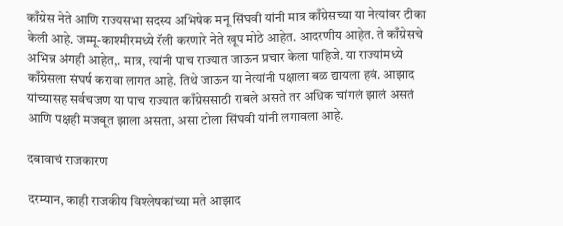काँग्रेस नेते आणि राज्यसभा सदस्य अभिषेक मनू सिंघवी यांनी मात्र काँग्रेसच्या या नेत्यांवर टीका केली आहे. जम्मू-काश्मीरमध्ये रॅली करणारे नेते खूप मोठे आहेत. आदरणीय आहेत. ते काँग्रेसचे अभिन्न अंगही आहेत,. मात्र, त्यांनी पाच राज्यात जाऊन प्रचार केला पाहिजे. या राज्यांमध्ये काँग्रेसला संघर्ष करावा लागत आहे. तिथे जाऊन या नेत्यांनी पक्षाला बळ द्यायला हवं. आझाद यांच्यासह सर्वचजण या पाच राज्यात काँग्रेससाठी राबले असते तर अधिक चांगलं झालं असतं आणि पक्षही मजबूत झाला असता, असा टोला सिंघवी यांनी लगावला आहे.

दबावाचं राजकारण

दरम्यान, काही राजकीय विश्लेषकांच्या मते आझाद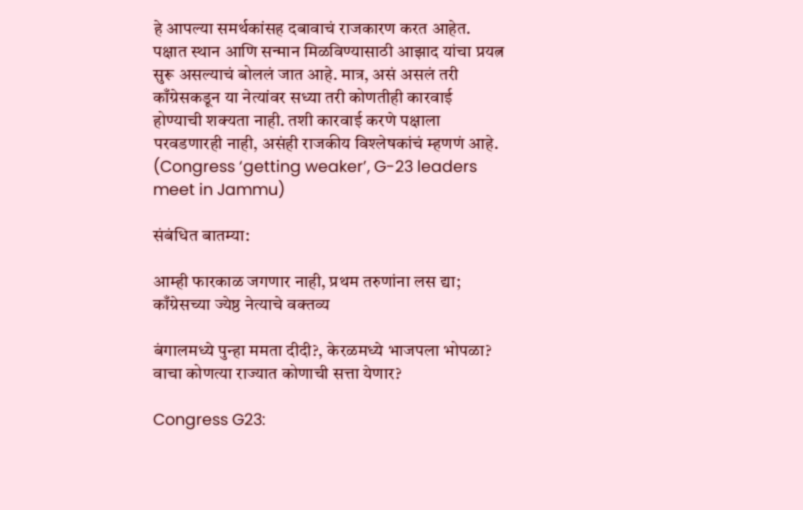हे आपल्या समर्थकांसह दबावाचं राजकारण करत आहेत. पक्षात स्थान आणि सन्मान मिळविण्यासाठी आझाद यांचा प्रयत्न सुरू असल्याचं बोललं जात आहे. मात्र, असं असलं तरी काँग्रेसकडून या नेत्यांवर सध्या तरी कोणतीही कारवाई होण्याची शक्यता नाही. तशी कारवाई करणे पक्षाला परवडणारही नाही, असंही राजकीय विश्लेषकांचं म्हणणं आहे. (Congress ‘getting weaker’, G-23 leaders meet in Jammu)

संबंधित बातम्या:

आम्ही फारकाळ जगणार नाही, प्रथम तरुणांना लस द्या; काँग्रेसच्या ज्येष्ठ नेत्याचे वक्तव्य

बंगालमध्ये पुन्हा ममता दीदी?, केरळमध्ये भाजपला भोपळा? वाचा कोणत्या राज्यात कोणाची सत्ता येणार?

Congress G23: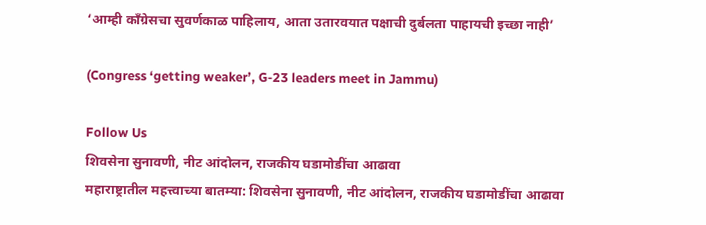‘आम्ही काँग्रेसचा सुवर्णकाळ पाहिलाय, आता उतारवयात पक्षाची दुर्बलता पाहायची इच्छा नाही’

(Congress ‘getting weaker’, G-23 leaders meet in Jammu)

Follow Us
शिवसेना सुनावणी, नीट आंदोलन, राजकीय घडामोडींचा आढावा
महाराष्ट्रातील महत्त्वाच्या बातम्या: शिवसेना सुनावणी, नीट आंदोलन, राजकीय घडामोडींचा आढावा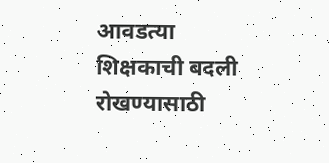आवडत्या शिक्षकाची बदली रोखण्यासाठी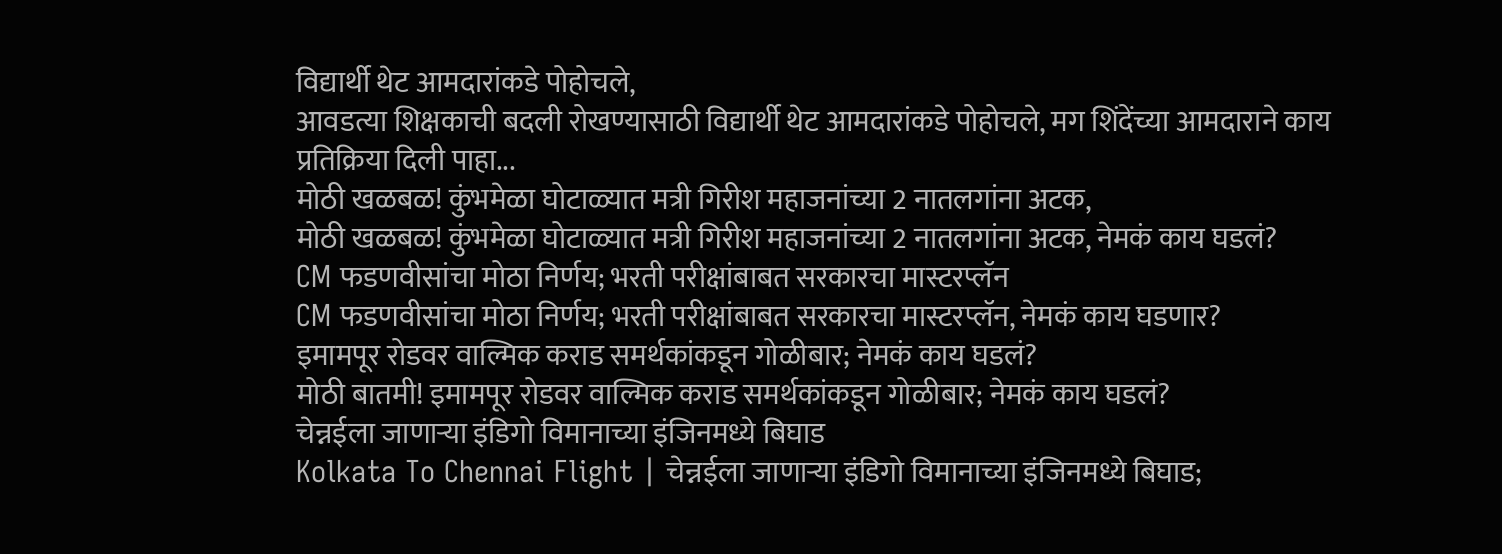विद्यार्थी थेट आमदारांकडे पोहोचले,
आवडत्या शिक्षकाची बदली रोखण्यासाठी विद्यार्थी थेट आमदारांकडे पोहोचले, मग शिंदेंच्या आमदाराने काय प्रतिक्रिया दिली पाहा...
मोठी खळबळ! कुंभमेळा घोटाळ्यात मत्री गिरीश महाजनांच्या 2 नातलगांना अटक,
मोठी खळबळ! कुंभमेळा घोटाळ्यात मत्री गिरीश महाजनांच्या 2 नातलगांना अटक, नेमकं काय घडलं?
CM फडणवीसांचा मोठा निर्णय; भरती परीक्षांबाबत सरकारचा मास्टरप्लॅन
CM फडणवीसांचा मोठा निर्णय; भरती परीक्षांबाबत सरकारचा मास्टरप्लॅन, नेमकं काय घडणार?
इमामपूर रोडवर वाल्मिक कराड समर्थकांकडून गोळीबार; नेमकं काय घडलं?
मोठी बातमी! इमामपूर रोडवर वाल्मिक कराड समर्थकांकडून गोळीबार; नेमकं काय घडलं?
चेन्नईला जाणाऱ्या इंडिगो विमानाच्या इंजिनमध्ये बिघाड
Kolkata To Chennai Flight | चेन्नईला जाणाऱ्या इंडिगो विमानाच्या इंजिनमध्ये बिघाड;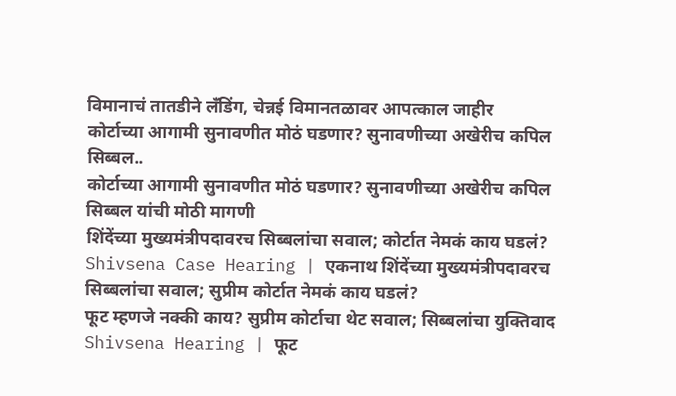विमानाचं तातडीने लँडिंग, चेन्नई विमानतळावर आपत्काल जाहीर
कोर्टाच्या आगामी सुनावणीत मोठं घडणार? सुनावणीच्या अखेरीच कपिल सिब्बल..
कोर्टाच्या आगामी सुनावणीत मोठं घडणार? सुनावणीच्या अखेरीच कपिल सिब्बल यांची मोठी मागणी
शिंदेंच्या मुख्यमंत्रीपदावरच सिब्बलांचा सवाल; कोर्टात नेमकं काय घडलं?
Shivsena Case Hearing | एकनाथ शिंदेंच्या मुख्यमंत्रीपदावरच सिब्बलांचा सवाल; सुप्रीम कोर्टात नेमकं काय घडलं?
फूट म्हणजे नक्की काय? सुप्रीम कोर्टाचा थेट सवाल; सिब्बलांचा युक्तिवाद
Shivsena Hearing | फूट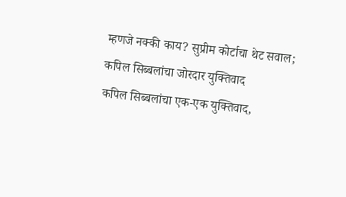म्हणजे नक्की काय? सुप्रीम कोर्टाचा थेट सवाल; कपिल सिब्बलांचा जोरदार युक्तिवाद
कपिल सिब्बलांचा एक-एक युक्तिवाद,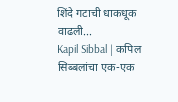शिंदे गटाची धाकधूक वाढली...
Kapil Sibbal | कपिल सिब्बलांचा एक-एक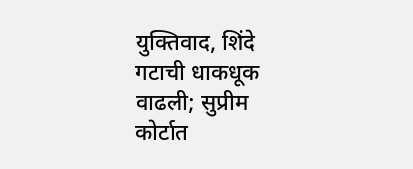युक्तिवाद, शिंदे गटाची धाकधूक वाढली; सुप्रीम कोर्टात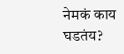नेमकं काय घडतंय?